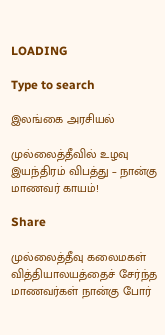LOADING

Type to search

இலங்கை அரசியல்

முல்லைத்தீவில் உழவு இயந்திரம் விபத்து – நான்கு மாணவர் காயம்!

Share

முல்லைத்தீவு கலைமகள் வித்தியாலயத்தைச் சேர்ந்த மாணவர்கள் நான்கு போர்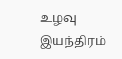உழவு இயந்திரம்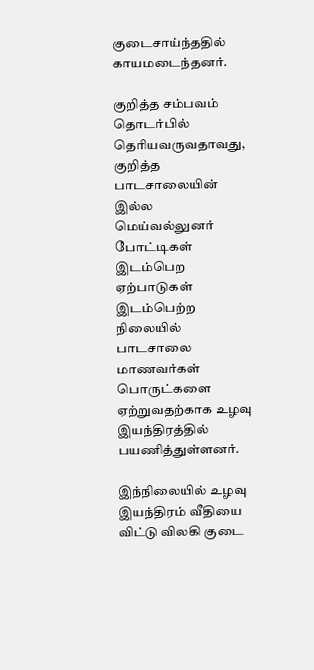குடைசாய்ந்ததில் காயமடைந்தனர்.

குறித்த சம்பவம் தொடர்பில் தெரியவருவதாவது, குறித்த பாடசாலையின் இல்ல மெய்வல்லுனர் போட்டிகள் இடம்பெற ஏற்பாடுகள் இடம்பெற்ற நிலையில் பாடசாலை மாணவர்கள் பொருட்களை ஏற்றுவதற்காக உழவு இயந்திரத்தில் பயணித்துள்ளனர்.

இந்நிலையில் உழவு இயந்திரம் வீதியை விட்டு விலகி குடை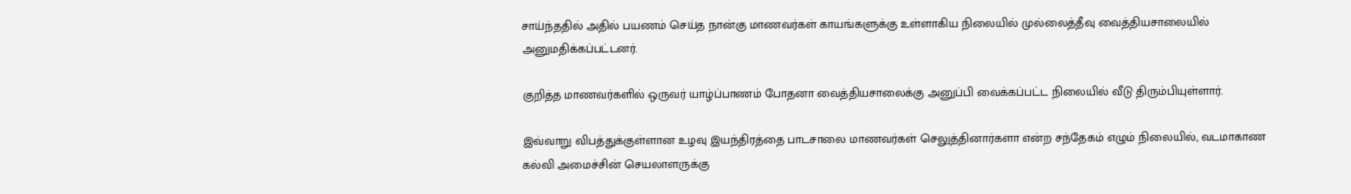சாய்ந்ததில் அதில் பயணம் செய்த நான்கு மாணவர்கள் காயங்களுக்கு உள்ளாகிய நிலையில் முல்லைத்தீவு வைத்தியசாலையில் அனுமதிக்கப்பட்டனர்.

குறித்த மாணவர்களில் ஒருவர் யாழ்ப்பாணம் போதனா வைத்தியசாலைக்கு அனுப்பி வைக்கப்பட்ட நிலையில் வீடு திரும்பியுள்ளார்.

இவ்வாறு விபத்துக்குள்ளான உழவு இயந்திரத்தை பாடசாலை மாணவர்கள் செலுத்தினார்களா என்ற சந்தேகம் எழும் நிலையில், வடமாகாண கல்வி அமைச்சின் செயலாளருக்கு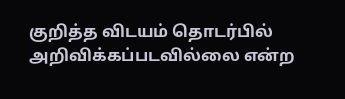குறித்த விடயம் தொடர்பில் அறிவிக்கப்படவில்லை என்ற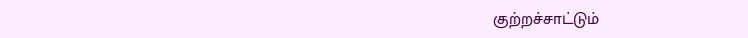குற்றச்சாட்டும்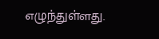எழுந்துள்ளது.